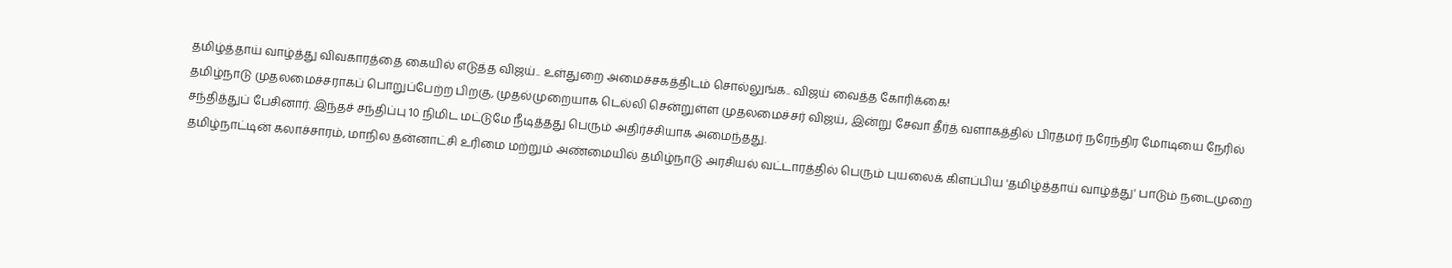தமிழ்த்தாய் வாழ்த்து விவகாரத்தை கையில் எடுத்த விஜய்.. உள்துறை அமைச்சகத்திடம் சொல்லுங்க.. விஜய் வைத்த கோரிக்கை!
தமிழ்நாடு முதலமைச்சராகப் பொறுப்பேற்ற பிறகு, முதல்முறையாக டெல்லி சென்றுள்ள முதலமைச்சர் விஜய், இன்று சேவா தீர்த் வளாகத்தில் பிரதமர் நரேந்திர மோடியை நேரில் சந்தித்துப் பேசினார். இந்தச் சந்திப்பு 10 நிமிட மட்டுமே நீடித்தது பெரும் அதிர்ச்சியாக அமைந்தது.
தமிழ்நாட்டின் கலாச்சாரம், மாநில தன்னாட்சி உரிமை மற்றும் அண்மையில் தமிழ்நாடு அரசியல் வட்டாரத்தில் பெரும் புயலைக் கிளப்பிய 'தமிழ்த்தாய் வாழ்த்து' பாடும் நடைமுறை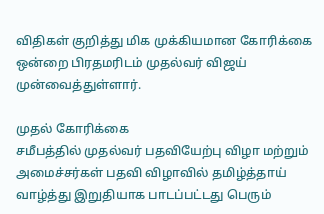விதிகள் குறித்து மிக முக்கியமான கோரிக்கை ஒன்றை பிரதமரிடம் முதல்வர் விஜய் முன்வைத்துள்ளார்.

முதல் கோரிக்கை
சமீபத்தில் முதல்வர் பதவியேற்பு விழா மற்றும் அமைச்சர்கள் பதவி விழாவில் தமிழ்த்தாய் வாழ்த்து இறுதியாக பாடப்பட்டது பெரும்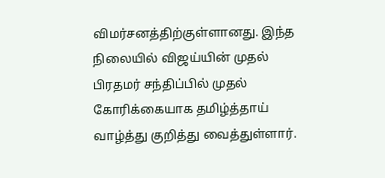விமர்சனத்திற்குள்ளானது. இந்த நிலையில் விஜய்யின் முதல் பிரதமர் சந்திப்பில் முதல் கோரிக்கையாக தமிழ்த்தாய் வாழ்த்து குறித்து வைத்துள்ளார்.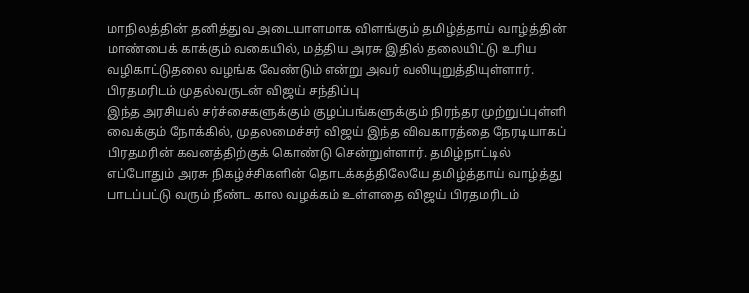மாநிலத்தின் தனித்துவ அடையாளமாக விளங்கும் தமிழ்த்தாய் வாழ்த்தின் மாண்பைக் காக்கும் வகையில், மத்திய அரசு இதில் தலையிட்டு உரிய வழிகாட்டுதலை வழங்க வேண்டும் என்று அவர் வலியுறுத்தியுள்ளார்.
பிரதமரிடம் முதல்வருடன் விஜய் சந்திப்பு
இந்த அரசியல் சர்ச்சைகளுக்கும் குழப்பங்களுக்கும் நிரந்தர முற்றுப்புள்ளி வைக்கும் நோக்கில், முதலமைச்சர் விஜய் இந்த விவகாரத்தை நேரடியாகப் பிரதமரின் கவனத்திற்குக் கொண்டு சென்றுள்ளார். தமிழ்நாட்டில் எப்போதும் அரசு நிகழ்ச்சிகளின் தொடக்கத்திலேயே தமிழ்த்தாய் வாழ்த்து பாடப்பட்டு வரும் நீண்ட கால வழக்கம் உள்ளதை விஜய் பிரதமரிடம்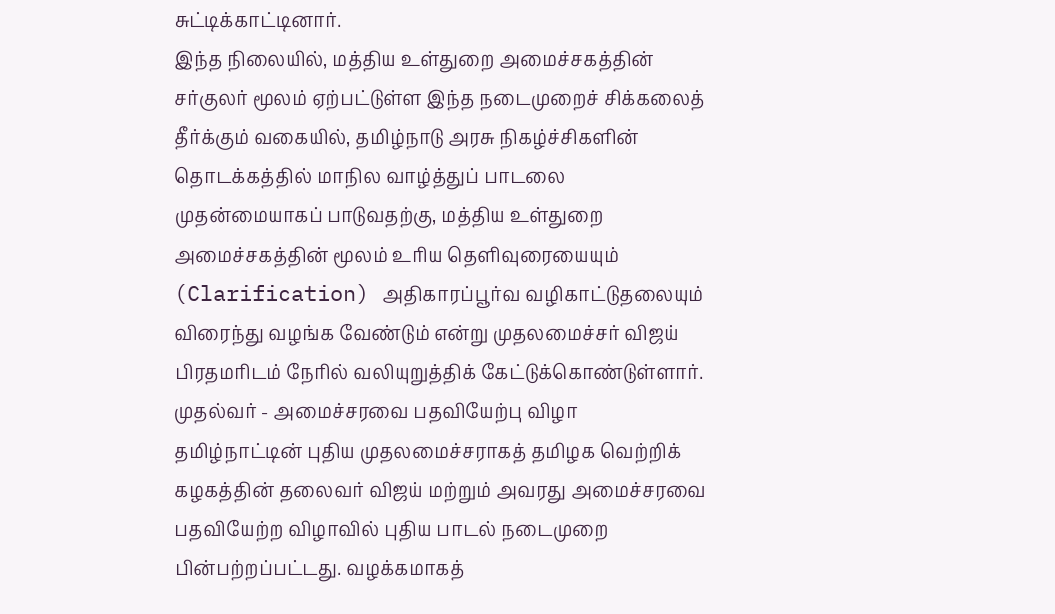சுட்டிக்காட்டினார்.
இந்த நிலையில், மத்திய உள்துறை அமைச்சகத்தின் சர்குலர் மூலம் ஏற்பட்டுள்ள இந்த நடைமுறைச் சிக்கலைத் தீர்க்கும் வகையில், தமிழ்நாடு அரசு நிகழ்ச்சிகளின் தொடக்கத்தில் மாநில வாழ்த்துப் பாடலை முதன்மையாகப் பாடுவதற்கு, மத்திய உள்துறை அமைச்சகத்தின் மூலம் உரிய தெளிவுரையையும் (Clarification) அதிகாரப்பூர்வ வழிகாட்டுதலையும் விரைந்து வழங்க வேண்டும் என்று முதலமைச்சர் விஜய் பிரதமரிடம் நேரில் வலியுறுத்திக் கேட்டுக்கொண்டுள்ளார்.
முதல்வர் - அமைச்சரவை பதவியேற்பு விழா
தமிழ்நாட்டின் புதிய முதலமைச்சராகத் தமிழக வெற்றிக் கழகத்தின் தலைவர் விஜய் மற்றும் அவரது அமைச்சரவை பதவியேற்ற விழாவில் புதிய பாடல் நடைமுறை பின்பற்றப்பட்டது. வழக்கமாகத்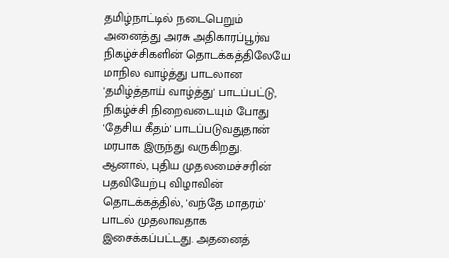தமிழ்நாட்டில் நடைபெறும் அனைத்து அரசு அதிகாரப்பூர்வ நிகழ்ச்சிகளின் தொடக்கத்திலேயே மாநில வாழ்த்து பாடலான 'தமிழ்த்தாய் வாழ்த்து' பாடப்பட்டு, நிகழ்ச்சி நிறைவடையும் போது 'தேசிய கீதம்' பாடப்படுவதுதான் மரபாக இருந்து வருகிறது.
ஆனால், புதிய முதலமைச்சரின் பதவியேற்பு விழாவின் தொடக்கத்தில், 'வந்தே மாதரம்' பாடல் முதலாவதாக இசைக்கப்பட்டது. அதனைத்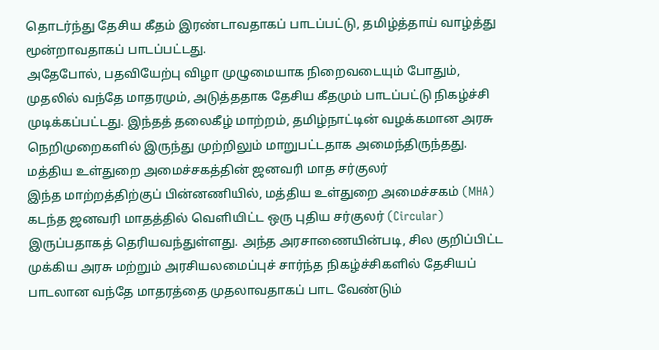தொடர்ந்து தேசிய கீதம் இரண்டாவதாகப் பாடப்பட்டு, தமிழ்த்தாய் வாழ்த்து மூன்றாவதாகப் பாடப்பட்டது.
அதேபோல், பதவியேற்பு விழா முழுமையாக நிறைவடையும் போதும், முதலில் வந்தே மாதரமும், அடுத்ததாக தேசிய கீதமும் பாடப்பட்டு நிகழ்ச்சி முடிக்கப்பட்டது. இந்தத் தலைகீழ் மாற்றம், தமிழ்நாட்டின் வழக்கமான அரசு நெறிமுறைகளில் இருந்து முற்றிலும் மாறுபட்டதாக அமைந்திருந்தது.
மத்திய உள்துறை அமைச்சகத்தின் ஜனவரி மாத சர்குலர்
இந்த மாற்றத்திற்குப் பின்னணியில், மத்திய உள்துறை அமைச்சகம் (MHA) கடந்த ஜனவரி மாதத்தில் வெளியிட்ட ஒரு புதிய சர்குலர் (Circular) இருப்பதாகத் தெரியவந்துள்ளது. அந்த அரசாணையின்படி, சில குறிப்பிட்ட முக்கிய அரசு மற்றும் அரசியலமைப்புச் சார்ந்த நிகழ்ச்சிகளில் தேசியப் பாடலான வந்தே மாதரத்தை முதலாவதாகப் பாட வேண்டும்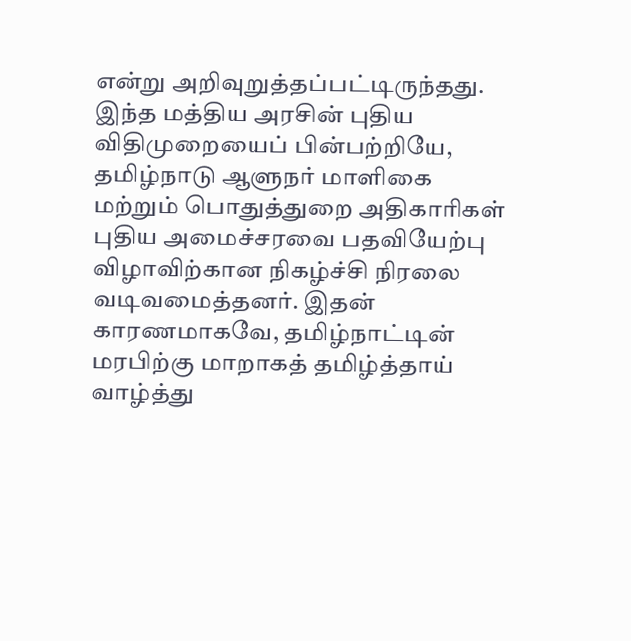என்று அறிவுறுத்தப்பட்டிருந்தது.
இந்த மத்திய அரசின் புதிய விதிமுறையைப் பின்பற்றியே, தமிழ்நாடு ஆளுநர் மாளிகை மற்றும் பொதுத்துறை அதிகாரிகள் புதிய அமைச்சரவை பதவியேற்பு விழாவிற்கான நிகழ்ச்சி நிரலை வடிவமைத்தனர். இதன் காரணமாகவே, தமிழ்நாட்டின் மரபிற்கு மாறாகத் தமிழ்த்தாய் வாழ்த்து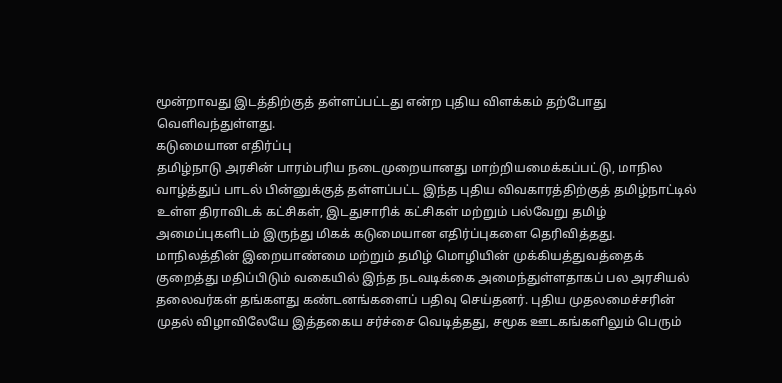மூன்றாவது இடத்திற்குத் தள்ளப்பட்டது என்ற புதிய விளக்கம் தற்போது வெளிவந்துள்ளது.
கடுமையான எதிர்ப்பு
தமிழ்நாடு அரசின் பாரம்பரிய நடைமுறையானது மாற்றியமைக்கப்பட்டு, மாநில வாழ்த்துப் பாடல் பின்னுக்குத் தள்ளப்பட்ட இந்த புதிய விவகாரத்திற்குத் தமிழ்நாட்டில் உள்ள திராவிடக் கட்சிகள், இடதுசாரிக் கட்சிகள் மற்றும் பல்வேறு தமிழ் அமைப்புகளிடம் இருந்து மிகக் கடுமையான எதிர்ப்புகளை தெரிவித்தது.
மாநிலத்தின் இறையாண்மை மற்றும் தமிழ் மொழியின் முக்கியத்துவத்தைக் குறைத்து மதிப்பிடும் வகையில் இந்த நடவடிக்கை அமைந்துள்ளதாகப் பல அரசியல் தலைவர்கள் தங்களது கண்டனங்களைப் பதிவு செய்தனர். புதிய முதலமைச்சரின் முதல் விழாவிலேயே இத்தகைய சர்ச்சை வெடித்தது, சமூக ஊடகங்களிலும் பெரும்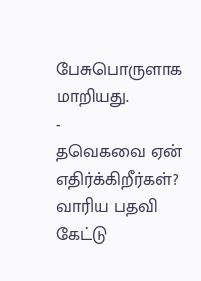பேசுபொருளாக மாறியது.
-
தவெகவை ஏன் எதிர்க்கிறீர்கள்? வாரிய பதவி கேட்டு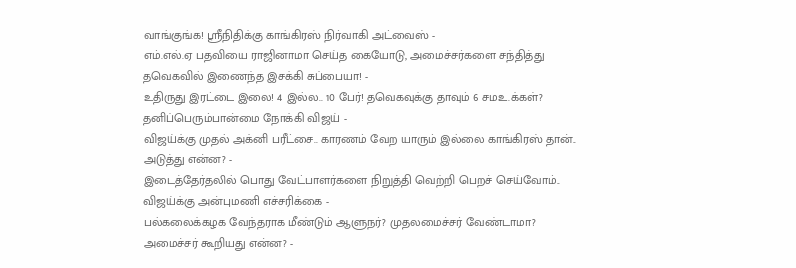வாங்குங்க! ஸ்ரீநிதிக்கு காங்கிரஸ் நிர்வாகி அட்வைஸ் -
எம்.எல்.ஏ பதவியை ராஜினாமா செய்த கையோடு, அமைச்சர்களை சந்தித்து தவெகவில் இணைந்த இசக்கி சுப்பையா! -
உதிருது இரட்டை இலை! 4 இல்ல.. 10 பேர்! தவெகவுக்கு தாவும் 6 சமஉ.க்கள்? தனிப்பெரும்பான்மை நோக்கி விஜய் -
விஜய்க்கு முதல் அக்னி பரீட்சை.. காரணம் வேற யாரும் இல்லை காங்கிரஸ் தான்.. அடுத்து என்ன? -
இடைத்தேர்தலில் பொது வேட்பாளர்களை நிறுத்தி வெற்றி பெறச் செய்வோம்.. விஜய்க்கு அன்புமணி எச்சரிக்கை -
பல்கலைக்கழக வேந்தராக மீண்டும் ஆளுநர்? முதலமைச்சர் வேண்டாமா? அமைச்சர் கூறியது என்ன? -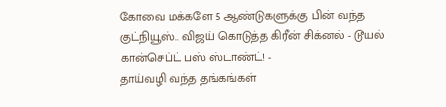கோவை மக்களே 5 ஆண்டுகளுக்கு பின் வந்த குட்நியூஸ்.. விஜய் கொடுத்த கிரீன் சிக்னல் - டூயல் கான்செப்ட் பஸ் ஸ்டாண்ட்! -
தாய்வழி வந்த தங்கங்கள்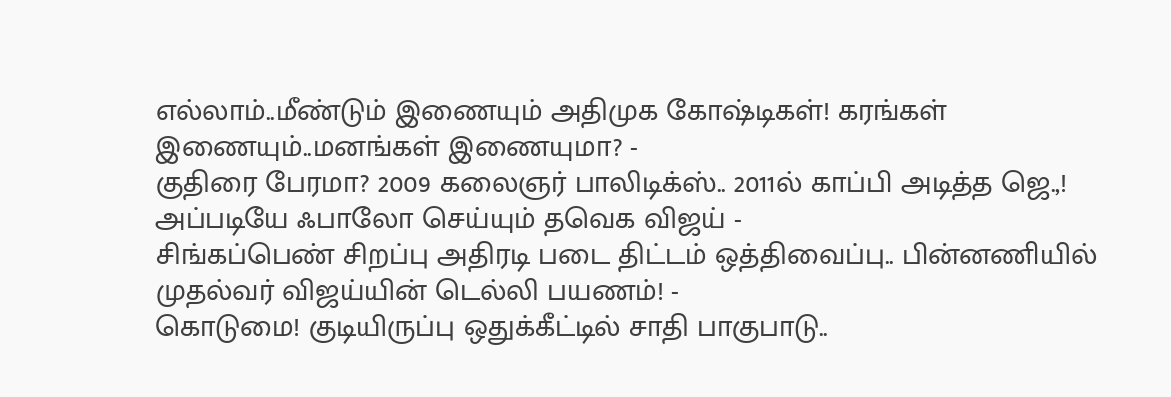எல்லாம்..மீண்டும் இணையும் அதிமுக கோஷ்டிகள்! கரங்கள் இணையும்..மனங்கள் இணையுமா? -
குதிரை பேரமா? 2009 கலைஞர் பாலிடிக்ஸ்.. 2011ல் காப்பி அடித்த ஜெ.,! அப்படியே ஃபாலோ செய்யும் தவெக விஜய் -
சிங்கப்பெண் சிறப்பு அதிரடி படை திட்டம் ஒத்திவைப்பு.. பின்னணியில் முதல்வர் விஜய்யின் டெல்லி பயணம்! -
கொடுமை! குடியிருப்பு ஒதுக்கீட்டில் சாதி பாகுபாடு..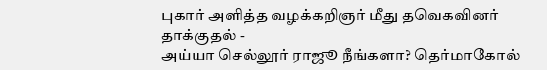புகார் அளித்த வழக்கறிஞர் மீது தவெகவினர் தாக்குதல் -
அய்யா செல்லூர் ராஜூ நீங்களா? தெர்மாகோல்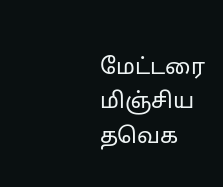மேட்டரை மிஞ்சிய தவெக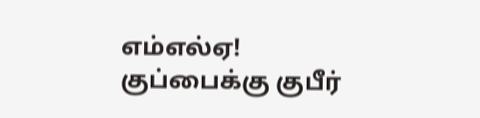எம்எல்ஏ! குப்பைக்கு குபீர்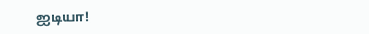ஐடியா!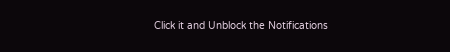Click it and Unblock the Notifications